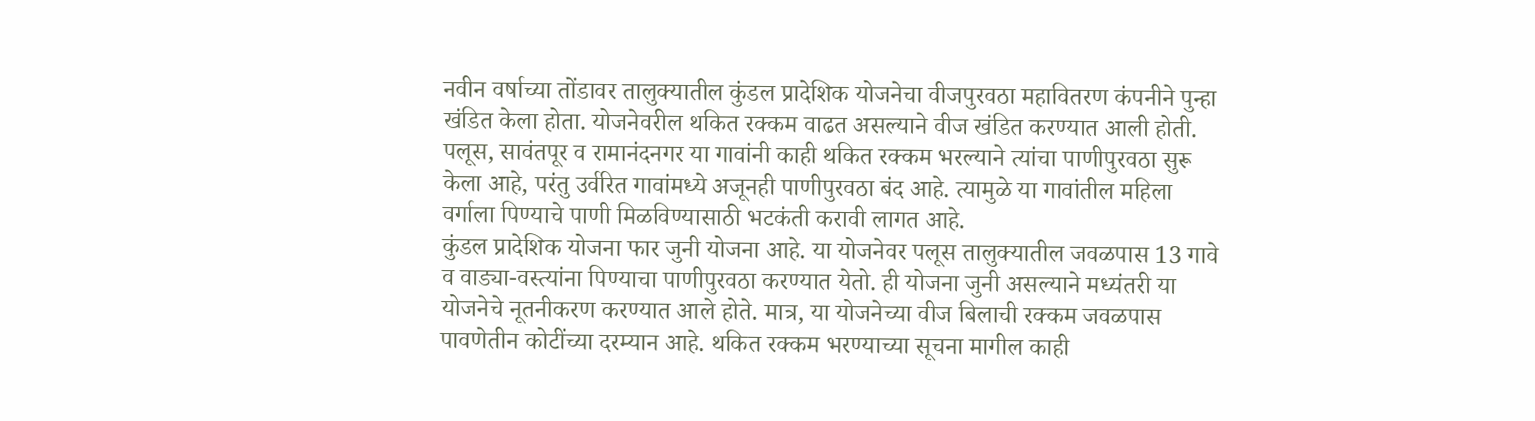नवीन वर्षाच्या तोंडावर तालुक्यातील कुंडल प्रादेशिक योजनेचा वीजपुरवठा महावितरण कंपनीने पुन्हा खंडित केला होता. योजनेवरील थकित रक्कम वाढत असल्याने वीज खंडित करण्यात आली होती. पलूस, सावंतपूर व रामानंदनगर या गावांनी काही थकित रक्कम भरल्याने त्यांचा पाणीपुरवठा सुरू केला आहे, परंतु उर्वरित गावांमध्ये अजूनही पाणीपुरवठा बंद आहे. त्यामुळे या गावांतील महिला वर्गाला पिण्याचे पाणी मिळविण्यासाठी भटकंती करावी लागत आहे.
कुंडल प्रादेशिक योजना फार जुनी योजना आहे. या योजनेवर पलूस तालुक्यातील जवळपास 13 गावे व वाड्या-वस्त्यांना पिण्याचा पाणीपुरवठा करण्यात येतो. ही योजना जुनी असल्याने मध्यंतरी या योजनेचे नूतनीकरण करण्यात आले होते. मात्र, या योजनेच्या वीज बिलाची रक्कम जवळपास पावणेतीन कोटींच्या दरम्यान आहे. थकित रक्कम भरण्याच्या सूचना मागील काही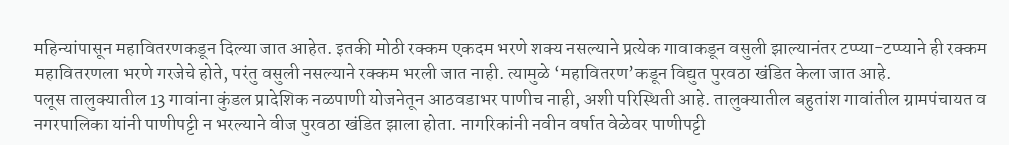महिन्यांपासून महावितरणकडून दिल्या जात आहेत. इतकी मोठी रक्कम एकदम भरणे शक्य नसल्याने प्रत्येक गावाकडून वसुली झाल्यानंतर टप्प्या-टप्प्याने ही रक्कम महावितरणला भरणे गरजेचे होते, परंतु वसुली नसल्याने रक्कम भरली जात नाही. त्यामुळे ‘महावितरण’कडून विद्युत पुरवठा खंडित केला जात आहे.
पलूस तालुक्यातील 13 गावांना कुंडल प्रादेशिक नळपाणी योजनेतून आठवडाभर पाणीच नाही, अशी परिस्थिती आहे. तालुक्यातील बहुतांश गावांतील ग्रामपंचायत व नगरपालिका यांनी पाणीपट्टी न भरल्याने वीज पुरवठा खंडित झाला होता. नागरिकांनी नवीन वर्षात वेळेवर पाणीपट्टी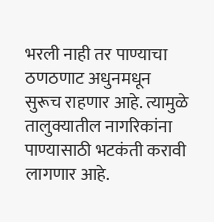भरली नाही तर पाण्याचा ठणठणाट अधुनमधून सुरूच राहणार आहे. त्यामुळे तालुक्यातील नागरिकांना पाण्यासाठी भटकंती करावी लागणार आहे.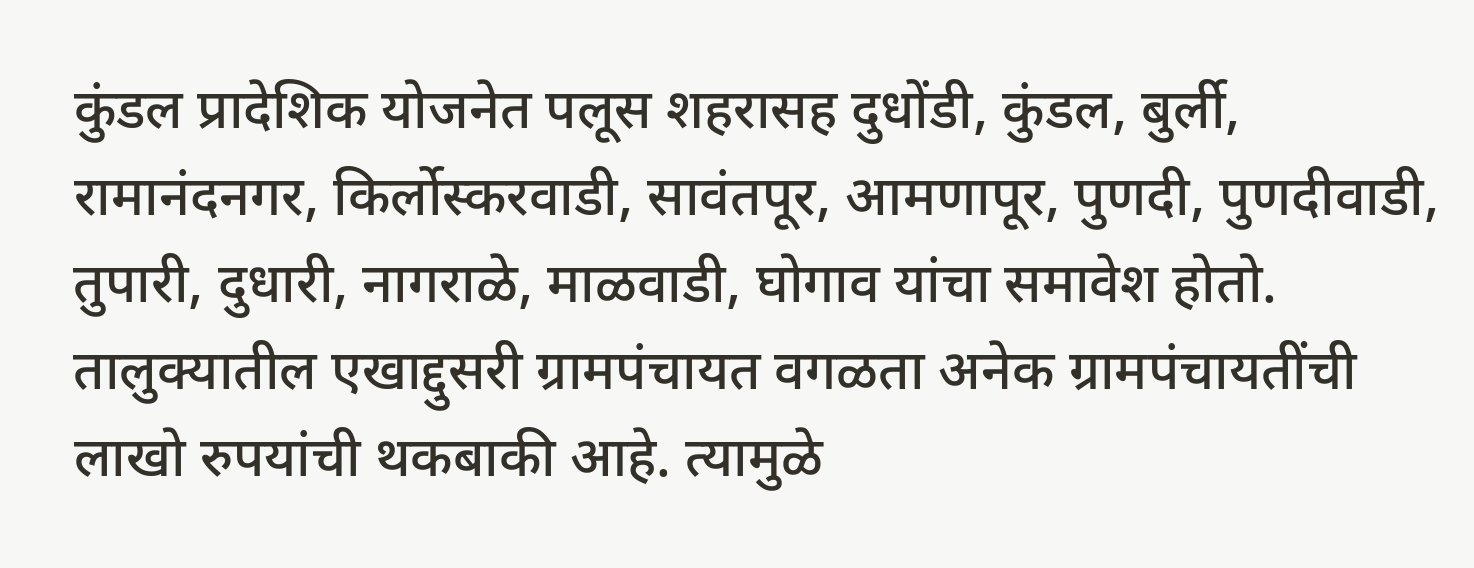कुंडल प्रादेशिक योजनेत पलूस शहरासह दुधोंडी, कुंडल, बुर्ली, रामानंदनगर, किर्लोस्करवाडी, सावंतपूर, आमणापूर, पुणदी, पुणदीवाडी, तुपारी, दुधारी, नागराळे, माळवाडी, घोगाव यांचा समावेश होतो. तालुक्यातील एखाद्दुसरी ग्रामपंचायत वगळता अनेक ग्रामपंचायतींची लाखो रुपयांची थकबाकी आहे. त्यामुळे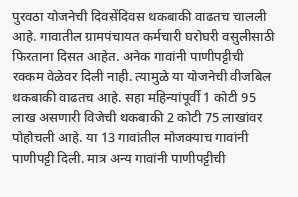पुरवठा योजनेची दिवसेंदिवस थकबाकी वाढतच चालली आहे. गावातील ग्रामपंचायत कर्मचारी घरोघरी वसुलीसाठी फिरताना दिसत आहेत. अनेक गावांनी पाणीपट्टीची रक्कम वेळेवर दिली नाही. त्यामुळे या योजनेची वीजबिल थकबाकी वाढतच आहे. सहा महिन्यांपूर्वी 1 कोटी 95 लाख असणारी विजेची थकबाकी 2 कोटी 75 लाखांवर पोहोचली आहे. या 13 गावांतील मोजक्याच गावांनी पाणीपट्टी दिली. मात्र अन्य गावांनी पाणीपट्टीची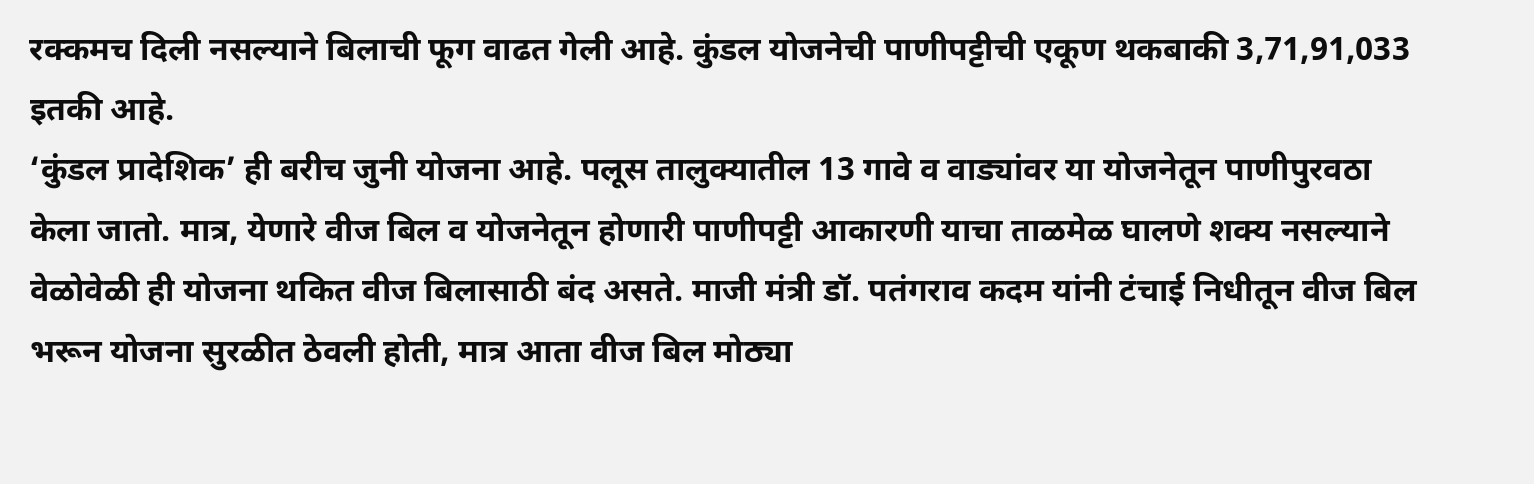रक्कमच दिली नसल्याने बिलाची फूग वाढत गेली आहे. कुंडल योजनेची पाणीपट्टीची एकूण थकबाकी 3,71,91,033 इतकी आहे.
‘कुंडल प्रादेशिक’ ही बरीच जुनी योजना आहे. पलूस तालुक्यातील 13 गावे व वाड्यांवर या योजनेतून पाणीपुरवठा केला जातो. मात्र, येणारे वीज बिल व योजनेतून होणारी पाणीपट्टी आकारणी याचा ताळमेळ घालणे शक्य नसल्याने वेळोवेळी ही योजना थकित वीज बिलासाठी बंद असते. माजी मंत्री डॉ. पतंगराव कदम यांनी टंचाई निधीतून वीज बिल भरून योजना सुरळीत ठेवली होती, मात्र आता वीज बिल मोठ्या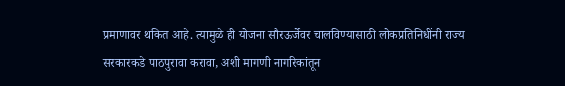प्रमाणावर थकित आहे. त्यामुळे ही योजना सौरऊर्जेवर चालविण्यासाठी लोकप्रतिनिधींनी राज्य सरकारकडे पाठपुरावा करावा, अशी मागणी नागरिकांतून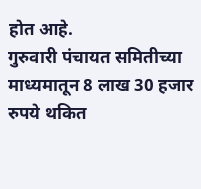होत आहे.
गुरुवारी पंचायत समितीच्या माध्यमातून 8 लाख 30 हजार रुपये थकित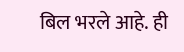बिल भरले आहे. ही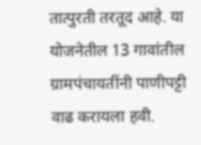तात्पुरती तरतूद आहे. या योजनेतील 13 गावांतील ग्रामपंचायतींनी पाणीपट्टी वाढ करायला हवी.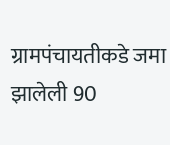ग्रामपंचायतीकडे जमा झालेली 90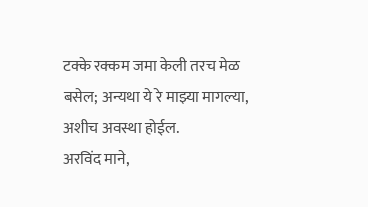टक्के रक्कम जमा केली तरच मेळ बसेल; अन्यथा ये रे माझ्या मागल्या, अशीच अवस्था होईल.
अरविंद माने,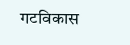गटविकास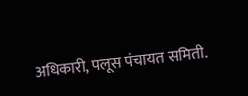अधिकारी, पलूस पंचायत समिती.